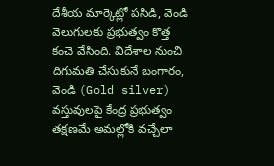దేశీయ మార్కెట్లో పసిడి, వెండి వెలుగులకు ప్రభుత్వం కొత్త కంచె వేసింది. విదేశాల నుంచి దిగుమతి చేసుకునే బంగారం, వెండి (Gold silver) వస్తువులపై కేంద్ర ప్రభుత్వం తక్షణమే అమల్లోకి వచ్చేలా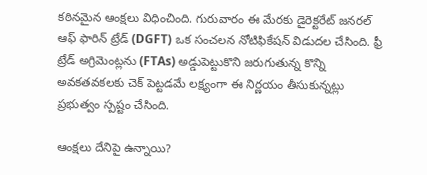కఠినమైన ఆంక్షలు విధించింది. గురువారం ఈ మేరకు డైరెక్టరేట్ జనరల్ ఆఫ్ ఫారిన్ ట్రేడ్ (DGFT) ఒక సంచలన నోటిఫికేషన్ విడుదల చేసింది. ఫ్రీ ట్రేడ్ అగ్రిమెంట్లను (FTAs) అడ్డుపెట్టుకొని జరుగుతున్న కొన్ని అవకతవకలకు చెక్ పెట్టడమే లక్ష్యంగా ఈ నిర్ణయం తీసుకున్నట్లు ప్రభుత్వం స్పష్టం చేసింది.

ఆంక్షలు దేనిపై ఉన్నాయి?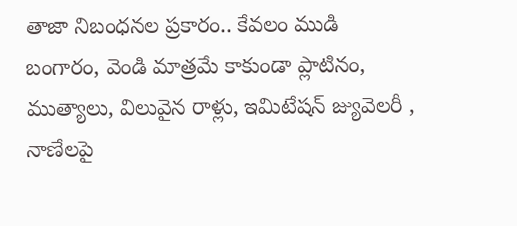తాజా నిబంధనల ప్రకారం.. కేవలం ముడి బంగారం, వెండి మాత్రమే కాకుండా ప్లాటినం, ముత్యాలు, విలువైన రాళ్లు, ఇమిటేషన్ జ్యువెలరీ , నాణేలపై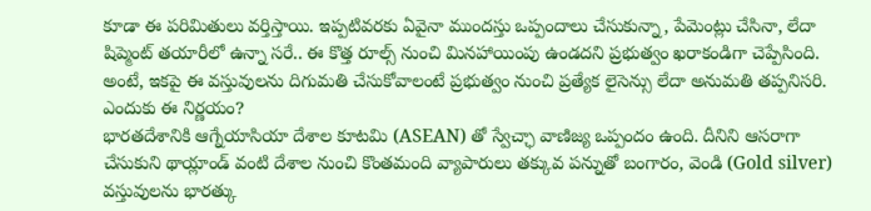కూడా ఈ పరిమితులు వర్తిస్తాయి. ఇప్పటివరకు ఏవైనా ముందస్తు ఒప్పందాలు చేసుకున్నా, పేమెంట్లు చేసినా, లేదా షిప్మెంట్ తయారీలో ఉన్నా సరే.. ఈ కొత్త రూల్స్ నుంచి మినహాయింపు ఉండదని ప్రభుత్వం ఖరాకండిగా చెప్పేసింది. అంటే, ఇకపై ఈ వస్తువులను దిగుమతి చేసుకోవాలంటే ప్రభుత్వం నుంచి ప్రత్యేక లైసెన్సు లేదా అనుమతి తప్పనిసరి.
ఎందుకు ఈ నిర్ణయం?
భారతదేశానికి ఆగ్నేయాసియా దేశాల కూటమి (ASEAN) తో స్వేచ్ఛా వాణిజ్య ఒప్పందం ఉంది. దీనిని ఆసరాగా చేసుకుని థాయ్లాండ్ వంటి దేశాల నుంచి కొంతమంది వ్యాపారులు తక్కువ పన్నుతో బంగారం, వెండి (Gold silver) వస్తువులను భారత్కు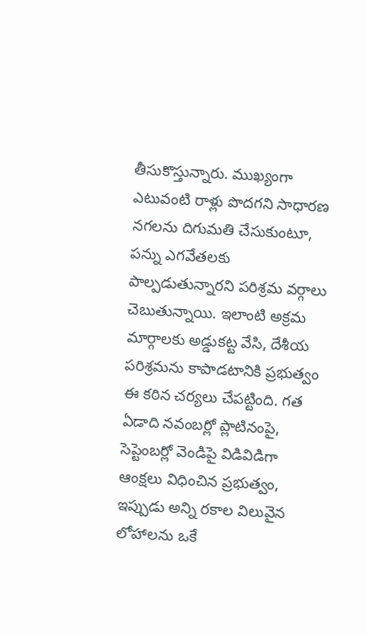తీసుకొస్తున్నారు. ముఖ్యంగా ఎటువంటి రాళ్లు పొదగని సాధారణ నగలను దిగుమతి చేసుకుంటూ, పన్ను ఎగవేతలకు పాల్పడుతున్నారని పరిశ్రమ వర్గాలు చెబుతున్నాయి. ఇలాంటి అక్రమ మార్గాలకు అడ్డుకట్ట వేసి, దేశీయ పరిశ్రమను కాపాడటానికి ప్రభుత్వం ఈ కఠిన చర్యలు చేపట్టింది. గత ఏడాది నవంబర్లో ప్లాటినంపై, సెప్టెంబర్లో వెండిపై విడివిడిగా ఆంక్షలు విధించిన ప్రభుత్వం, ఇప్పుడు అన్ని రకాల విలువైన లోహాలను ఒకే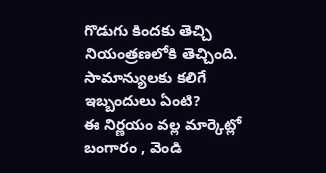గొడుగు కిందకు తెచ్చి నియంత్రణలోకి తెచ్చింది.
సామాన్యులకు కలిగే ఇబ్బందులు ఏంటి?
ఈ నిర్ణయం వల్ల మార్కెట్లో బంగారం , వెండి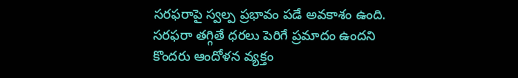సరఫరాపై స్వల్ప ప్రభావం పడే అవకాశం ఉంది. సరఫరా తగ్గితే ధరలు పెరిగే ప్రమాదం ఉందని కొందరు ఆందోళన వ్యక్తం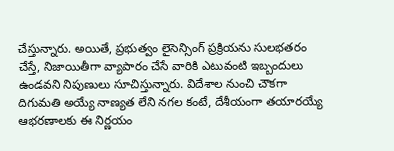చేస్తున్నారు. అయితే, ప్రభుత్వం లైసెన్సింగ్ ప్రక్రియను సులభతరం చేస్తే, నిజాయితీగా వ్యాపారం చేసే వారికి ఎటువంటి ఇబ్బందులు ఉండవని నిపుణులు సూచిస్తున్నారు. విదేశాల నుంచి చౌకగా దిగుమతి అయ్యే నాణ్యత లేని నగల కంటే, దేశీయంగా తయారయ్యే ఆభరణాలకు ఈ నిర్ణయం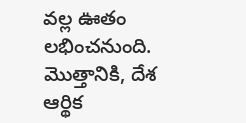వల్ల ఊతం లభించనుంది.
మొత్తానికి, దేశ ఆర్థిక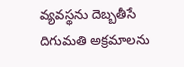వ్యవస్థను దెబ్బతీసే దిగుమతి అక్రమాలను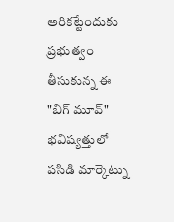అరికట్టేందుకు ప్రభుత్వం తీసుకున్న ఈ "బిగ్ మూవ్" భవిష్యత్తులో పసిడి మార్కెట్ను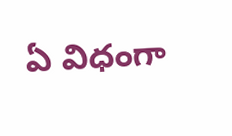ఏ విధంగా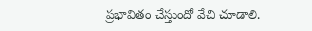ప్రభావితం చేస్తుందో వేచి చూడాలి.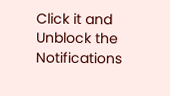Click it and Unblock the Notifications